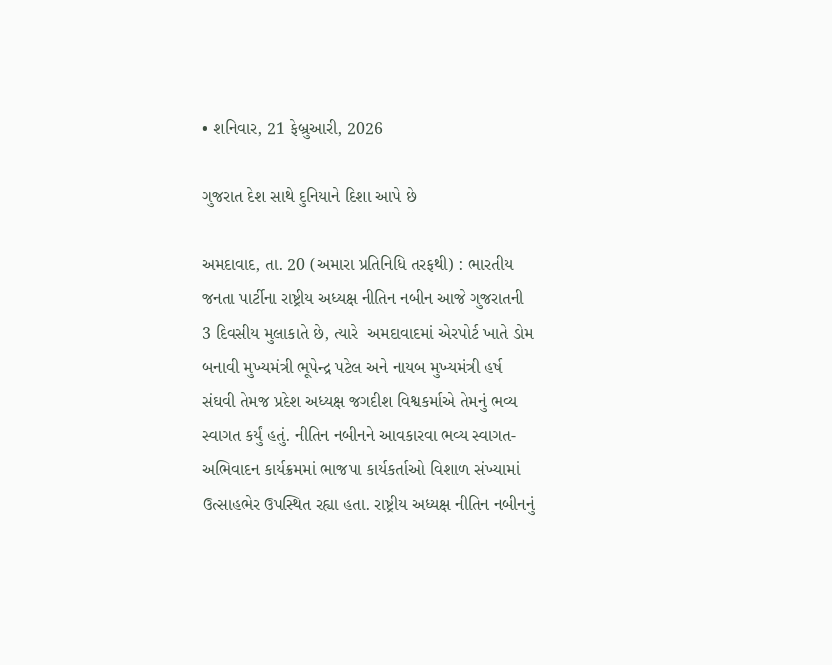• શનિવાર, 21 ફેબ્રુઆરી, 2026

ગુજરાત દેશ સાથે દુનિયાને દિશા આપે છે

અમદાવાદ, તા. 20 (અમારા પ્રતિનિધિ તરફથી) : ભારતીય જનતા પાર્ટીના રાષ્ટ્રીય અધ્યક્ષ નીતિન નબીન આજે ગુજરાતની 3 દિવસીય મુલાકાતે છે, ત્યારે  અમદાવાદમાં એરપોર્ટ ખાતે ડોમ બનાવી મુખ્યમંત્રી ભૂપેન્દ્ર પટેલ અને નાયબ મુખ્યમંત્રી હર્ષ સંઘવી તેમજ પ્રદેશ અધ્યક્ષ જગદીશ વિશ્વકર્માએ તેમનું ભવ્ય સ્વાગત કર્યું હતું. નીતિન નબીનને આવકારવા ભવ્ય સ્વાગત-અભિવાદન કાર્યક્રમમાં ભાજપા કાર્યકર્તાઓ વિશાળ સંખ્યામાં ઉત્સાહભેર ઉપસ્થિત રહ્યા હતા. રાષ્ટ્રીય અધ્યક્ષ નીતિન નબીનનું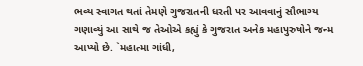ભવ્ય સ્વાગત થતાં તેમણે ગુજરાતની ધરતી પર આવવાનું સૌભાગ્ય ગણાવ્યું આ સાથે જ તેઓએ કહ્યું કે ગુજરાત અનેક મહાપુરુષોને જન્મ આપ્યો છે. `મહાત્મા ગાંધી,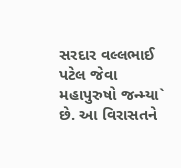સરદાર વલ્લભાઈ પટેલ જેવા મહાપુરુષો જન્મ્યા` છે. આ વિરાસતને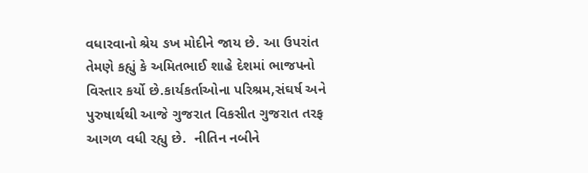વધારવાનો શ્રેય ઙખ મોદીને જાય છે. આ ઉપરાંત તેમણે કહ્યું કે અમિતભાઈ શાહે દેશમાં ભાજપનો વિસ્તાર કર્યો છે.કાર્યકર્તાઓના પરિશ્રમ,સંઘર્ષ અને પુરુષાર્થથી આજે ગુજરાત વિકસીત ગુજરાત તરફ આગળ વધી રહ્યુ છે.  નીતિન નબીને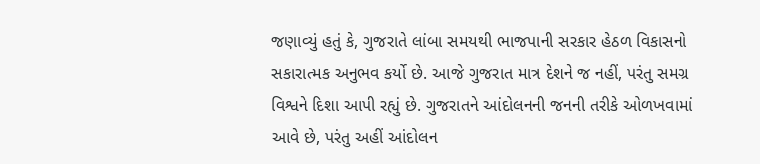જણાવ્યું હતું કે, ગુજરાતે લાંબા સમયથી ભાજપાની સરકાર હેઠળ વિકાસનો સકારાત્મક અનુભવ કર્યો છે. આજે ગુજરાત માત્ર દેશને જ નહીં, પરંતુ સમગ્ર વિશ્વને દિશા આપી રહ્યું છે. ગુજરાતને આંદોલનની જનની તરીકે ઓળખવામાં આવે છે, પરંતુ અહીં આંદોલન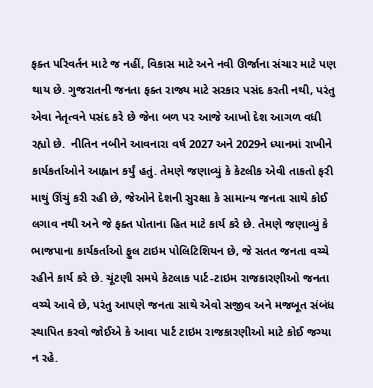ફક્ત પરિવર્તન માટે જ નહીં, વિકાસ માટે અને નવી ઊર્જાના સંચાર માટે પણ થાય છે. ગુજરાતની જનતા ફક્ત રાજ્ય માટે સરકાર પસંદ કરતી નથી, પરંતુ એવા નેતૃત્વને પસંદ કરે છે જેના બળ પર આજે આખો દેશ આગળ વધી રહ્યો છે.  નીતિન નબીને આવનારા વર્ષ 2027 અને 2029ને ધ્યાનમાં રાખીને કાર્યકર્તાઓને આહ્વાન કર્યું હતું. તેમણે જણાવ્યું કે કેટલીક એવી તાકતો ફરી માથું ઊંચું કરી રહી છે, જેઓને દેશની સુરક્ષા કે સામાન્ય જનતા સાથે કોઈ લગાવ નથી અને જે ફક્ત પોતાના હિત માટે કાર્ય કરે છે. તેમણે જણાવ્યું કે ભાજપાના કાર્યકર્તાઓ ફુલ ટાઇમ પોલિટિશિયન છે, જે સતત જનતા વચ્ચે રહીને કાર્ય કરે છે. ચૂંટણી સમયે કેટલાક પાર્ટ-ટાઇમ રાજકારણીઓ જનતા વચ્ચે આવે છે, પરંતુ આપણે જનતા સાથે એવો સજીવ અને મજબૂત સંબંધ સ્થાપિત કરવો જોઈએ કે આવા પાર્ટ ટાઇમ રાજકારણીઓ માટે કોઈ જગ્યા ન રહે.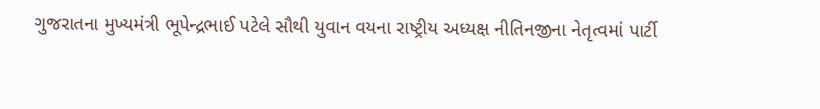ગુજરાતના મુખ્યમંત્રી ભૂપેન્દ્રભાઈ પટેલે સૌથી યુવાન વયના રાષ્ટ્રીય અધ્યક્ષ નીતિનજીના નેતૃત્વમાં પાર્ટી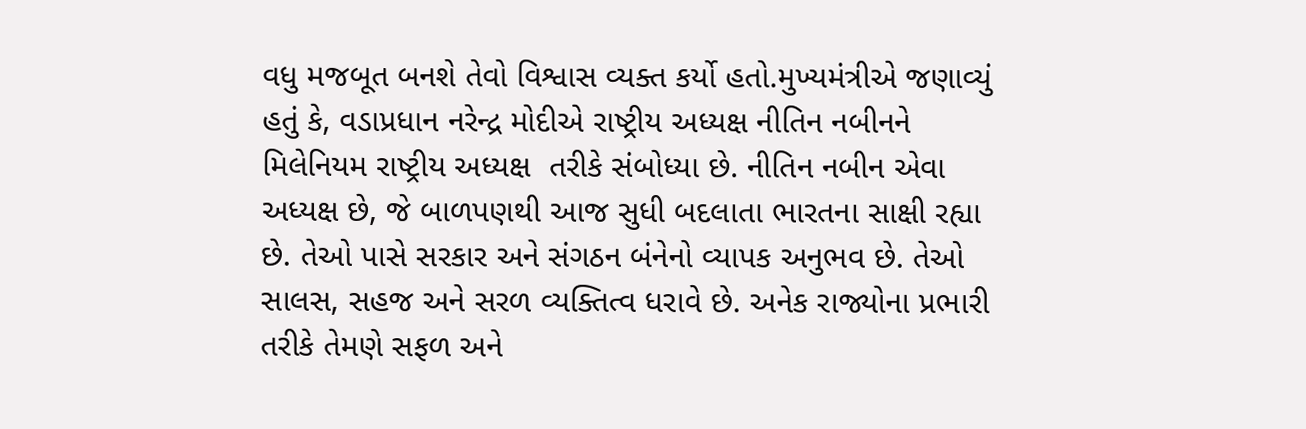વધુ મજબૂત બનશે તેવો વિશ્વાસ વ્યક્ત કર્યો હતો.મુખ્યમંત્રીએ જણાવ્યું હતું કે, વડાપ્રધાન નરેન્દ્ર મોદીએ રાષ્ટ્રીય અધ્યક્ષ નીતિન નબીનને   મિલેનિયમ રાષ્ટ્રીય અધ્યક્ષ  તરીકે સંબોધ્યા છે. નીતિન નબીન એવા અધ્યક્ષ છે, જે બાળપણથી આજ સુધી બદલાતા ભારતના સાક્ષી રહ્યા છે. તેઓ પાસે સરકાર અને સંગઠન બંનેનો વ્યાપક અનુભવ છે. તેઓ સાલસ, સહજ અને સરળ વ્યક્તિત્વ ધરાવે છે. અનેક રાજ્યોના પ્રભારી તરીકે તેમણે સફળ અને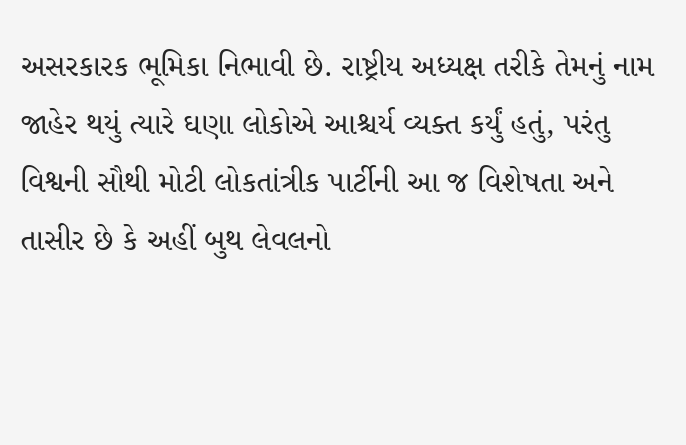અસરકારક ભૂમિકા નિભાવી છે. રાષ્ટ્રીય અધ્યક્ષ તરીકે તેમનું નામ જાહેર થયું ત્યારે ઘણા લોકોએ આશ્ચર્ય વ્યક્ત કર્યું હતું, પરંતુ વિશ્વની સૌથી મોટી લોકતાંત્રીક પાર્ટીની આ જ વિશેષતા અને તાસીર છે કે અહીં બુથ લેવલનો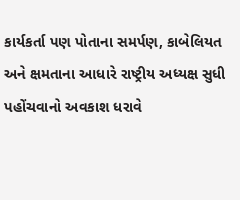કાર્યકર્તા પણ પોતાના સમર્પણ, કાબેલિયત અને ક્ષમતાના આધારે રાષ્ટ્રીય અધ્યક્ષ સુધી પહોંચવાનો અવકાશ ધરાવે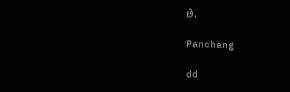છે.

Panchang

dd